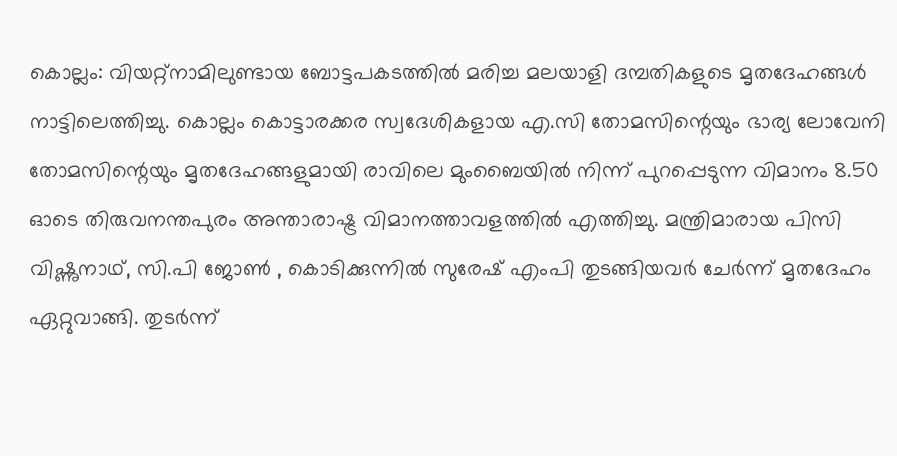കൊല്ലം: വിയറ്റ്നാമിലുണ്ടായ ബോട്ടപകടത്തിൽ മരിച്ച മലയാളി ദമ്പതികളുടെ മൃതദേഹങ്ങൾ നാട്ടിലെത്തിച്ചു. കൊല്ലം കൊട്ടാരക്കര സ്വദേശികളായ എ.സി തോമസിന്റെയും ഭാര്യ ലോവേനി തോമസിന്റെയും മൃതദേഹങ്ങളുമായി രാവിലെ മുംബൈയിൽ നിന്ന് പുറപ്പെടുന്ന വിമാനം 8.50 ഓടെ തിരുവനന്തപുരം അന്താരാഷ്ട്ര വിമാനത്താവളത്തിൽ എത്തിച്ചു. മന്ത്രിമാരായ പിസി വിഷ്ണുനാഥ്, സി.പി ജോൺ , കൊടിക്കുന്നിൽ സുരേഷ് എംപി തുടങ്ങിയവർ ചേർന്ന് മൃതദേഹം ഏറ്റുവാങ്ങി. തുടർന്ന്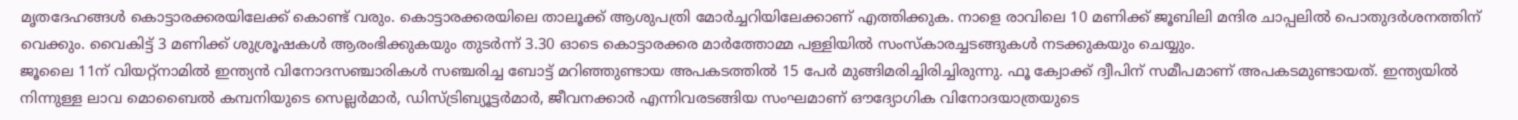മൃതദേഹങ്ങൾ കൊട്ടാരക്കരയിലേക്ക് കൊണ്ട് വരും. കൊട്ടാരക്കരയിലെ താലൂക്ക് ആശുപത്രി മോർച്ചറിയിലേക്കാണ് എത്തിക്കുക. നാളെ രാവിലെ 10 മണിക്ക് ജൂബിലി മന്ദിര ചാപ്പലിൽ പൊതുദർശനത്തിന് വെക്കും. വൈകിട്ട് 3 മണിക്ക് ശുശ്രൂഷകൾ ആരംഭിക്കുകയും തുടർന്ന് 3.30 ഓടെ കൊട്ടാരക്കര മാർത്തോമ്മ പള്ളിയിൽ സംസ്കാരച്ചടങ്ങുകൾ നടക്കുകയും ചെയ്യും.
ജൂലൈ 11ന് വിയറ്റ്നാമിൽ ഇന്ത്യൻ വിനോദസഞ്ചാരികൾ സഞ്ചരിച്ച ബോട്ട് മറിഞ്ഞുണ്ടായ അപകടത്തിൽ 15 പേർ മുങ്ങിമരിച്ചിരിച്ചിരുന്നു. ഫൂ ക്വോക്ക് ദ്വീപിന് സമീപമാണ് അപകടമുണ്ടായത്. ഇന്ത്യയിൽ നിന്നുള്ള ലാവ മൊബൈൽ കമ്പനിയുടെ സെല്ലർമാർ, ഡിസ്ട്രിബ്യൂട്ടർമാർ, ജീവനക്കാർ എന്നിവരടങ്ങിയ സംഘമാണ് ഔദ്യോഗിക വിനോദയാത്രയുടെ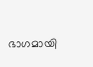ഭാഗമായി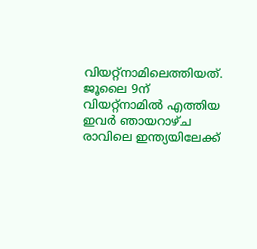വിയറ്റ്നാമിലെത്തിയത്. ജൂലൈ 9ന് വിയറ്റ്നാമിൽ എത്തിയ ഇവർ ഞായറാഴ്ച രാവിലെ ഇന്ത്യയിലേക്ക്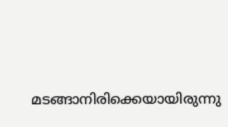മടങ്ങാനിരിക്കെയായിരുന്നു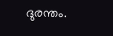ദുരന്തം.